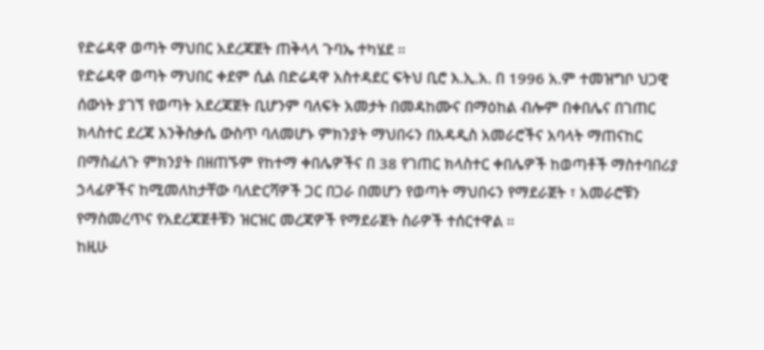የድሬዳዋ ወጣት ማህበር አደረጃጀት ጠቅላላ ጉባኤ ተካሄደ ።
የድሬዳዋ ወጣት ማህበር ቀደም ሲል በድሬዳዋ አስተዳደር ፍትህ ቢሮ እ.ኢ.አ. በ 1996 አ.ም ተመዝግቦ ህጋዊ ሰውነት ያገኘ የወጣት አደረጃጀት ቢሆንም ባለፍት አመታት በመዳከሙና በማዕከል ብሎም በቀበሌና በገጠር ክላስተር ደረጃ እንቅስቃሴ ውስጥ ባለመሆኑ ምክንያት ማህበሩን በአዳዲስ አመራሮችና አባላት ማጠናከር በማስፈለጉ ምክንያት በዘጠኙም የከተማ ቀበሌዎችና በ 38 የገጠር ክላስተር ቀበሌዎች ከወጣቶች ማስተባበሪያ ኃላፊዎችና ከሚመለከታቸው ባለድርሻዎች ጋር በጋራ በመሆን የወጣት ማህበሩን የማደራጀት ፣ አመራሮቹን የማስመረጥና የአደረጃጀቶቹን ዝርዝር መረጃዎች የማደራጀት ስራዎች ተሰርተዋል ።
ከዚሁ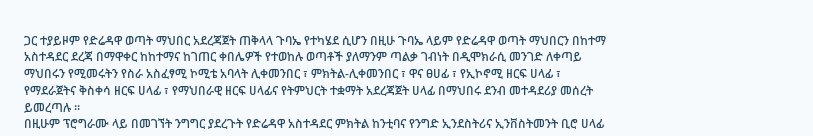ጋር ተያይዞም የድሬዳዋ ወጣት ማህበር አደረጃጀት ጠቅላላ ጉባኤ የተካሄደ ሲሆን በዚሁ ጉባኤ ላይም የድሬዳዋ ወጣት ማህበርን በከተማ አስተዳደር ደረጃ በማዋቀር ከከተማና ከገጠር ቀበሌዎች የተወከሉ ወጣቶች ያለማንም ጣልቃ ገብነት በዲሞክራሲ መንገድ ለቀጣይ ማህበሩን የሚመሩትን የስራ አስፈፃሚ ኮሚቴ አባላት ሊቀመንበር ፣ ምክትል-ሊቀመንበር ፣ ዋና ፀሀፊ ፣ የኢኮኖሚ ዘርፍ ሀላፊ ፣ የማደራጀትና ቅስቀሳ ዘርፍ ሀላፊ ፣ የማህበራዊ ዘርፍ ሀላፊና የትምህርት ተቋማት አደረጃጀት ሀላፊ በማህበሩ ደንብ መተዳደሪያ መሰረት ይመረጣሉ ።
በዚሁም ፕሮግራሙ ላይ በመገኘት ንግግር ያደረጉት የድሬዳዋ አስተዳደር ምክትል ከንቲባና የንግድ ኢንደስትሪና ኢንቨስትመንት ቢሮ ሀላፊ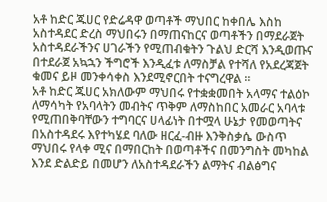አቶ ከድር ጁሀር የድሬዳዋ ወጣቶች ማህበር ከቀበሌ እስከ አስተዳደር ድረስ ማህበሩን በማጠናከርና ወጣቶችን በማደራጀት አስተዳደራችንና ሀገራችን የሚጠብቁትን ጉልህ ድርሻ እንዲወጡና በተደራጀ አኳኋን ችግሮች እንዲፈቱ ለማስቻል የተሻለ የአደረጃጀት ቁመና ይዞ መንቀሳቀስ እንደሚኖርበት ተናግረዋል ።
አቶ ከድር ጁሀር አክለውም ማህበሩ የተቋቋመበት አላማና ተልዕኮ ለማሳካት የአባላትን መብትና ጥቅም ለማስከበር አመራር አባላቱ የሚጠበቅባቸውን ተግባርና ሀላፊነት በተሟላ ሁኔታ የመወጣትና በአስተዳደሩ እየተካሄደ ባለው ዘርፈ-ብዙ እንቅስቃሴ ውስጥ ማህበሩ የላቀ ሚና በማበርከት በወጣቶችና በመንግስት መካከል እንደ ድልድይ በመሆን ለአስተዳደራችን ልማትና ብልፅግና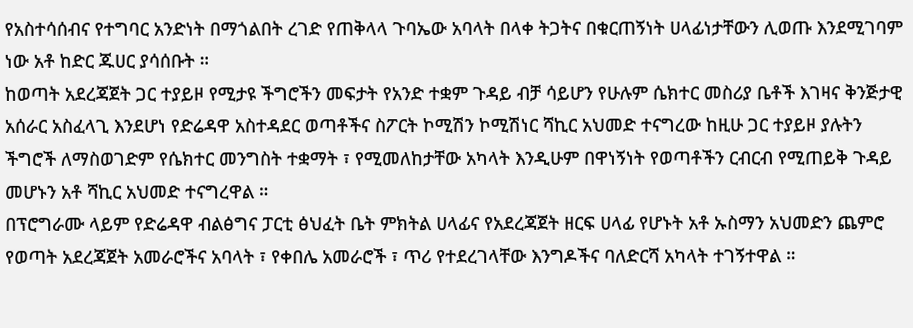የአስተሳሰብና የተግባር አንድነት በማጎልበት ረገድ የጠቅላላ ጉባኤው አባላት በላቀ ትጋትና በቁርጠኝነት ሀላፊነታቸውን ሊወጡ እንደሚገባም ነው አቶ ከድር ጁሀር ያሳሰቡት ።
ከወጣት አደረጃጀት ጋር ተያይዞ የሚታዩ ችግሮችን መፍታት የአንድ ተቋም ጉዳይ ብቻ ሳይሆን የሁሉም ሴክተር መስሪያ ቤቶች እገዛና ቅንጅታዊ አሰራር አስፈላጊ እንደሆነ የድሬዳዋ አስተዳደር ወጣቶችና ስፖርት ኮሚሽን ኮሚሽነር ሻኪር አህመድ ተናግረው ከዚሁ ጋር ተያይዞ ያሉትን ችግሮች ለማስወገድም የሴክተር መንግስት ተቋማት ፣ የሚመለከታቸው አካላት እንዲሁም በዋነኝነት የወጣቶችን ርብርብ የሚጠይቅ ጉዳይ መሆኑን አቶ ሻኪር አህመድ ተናግረዋል ።
በፕሮግራሙ ላይም የድሬዳዋ ብልፅግና ፓርቲ ፅህፈት ቤት ምክትል ሀላፊና የአደረጃጀት ዘርፍ ሀላፊ የሆኑት አቶ ኡስማን አህመድን ጨምሮ የወጣት አደረጃጀት አመራሮችና አባላት ፣ የቀበሌ አመራሮች ፣ ጥሪ የተደረገላቸው እንግዶችና ባለድርሻ አካላት ተገኝተዋል ።